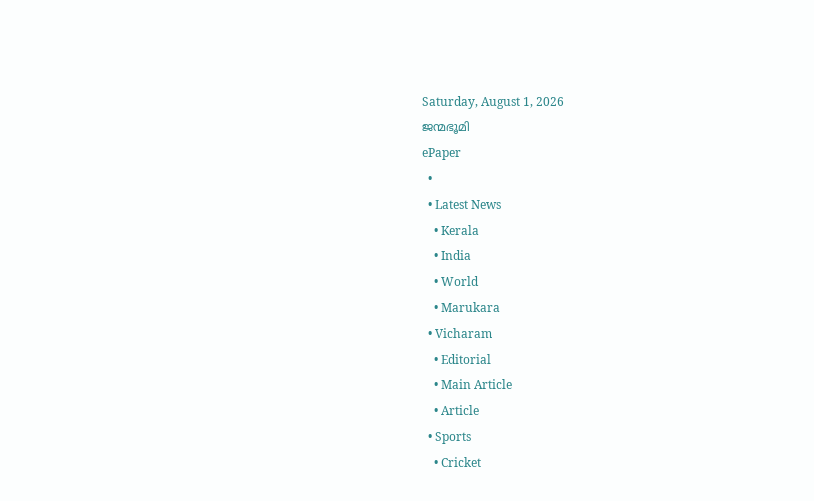Saturday, August 1, 2026
ജന്മഭൂമി
ePaper
  •
  • Latest News
    • Kerala
    • India
    • World
    • Marukara
  • Vicharam
    • Editorial
    • Main Article
    • Article
  • Sports
    • Cricket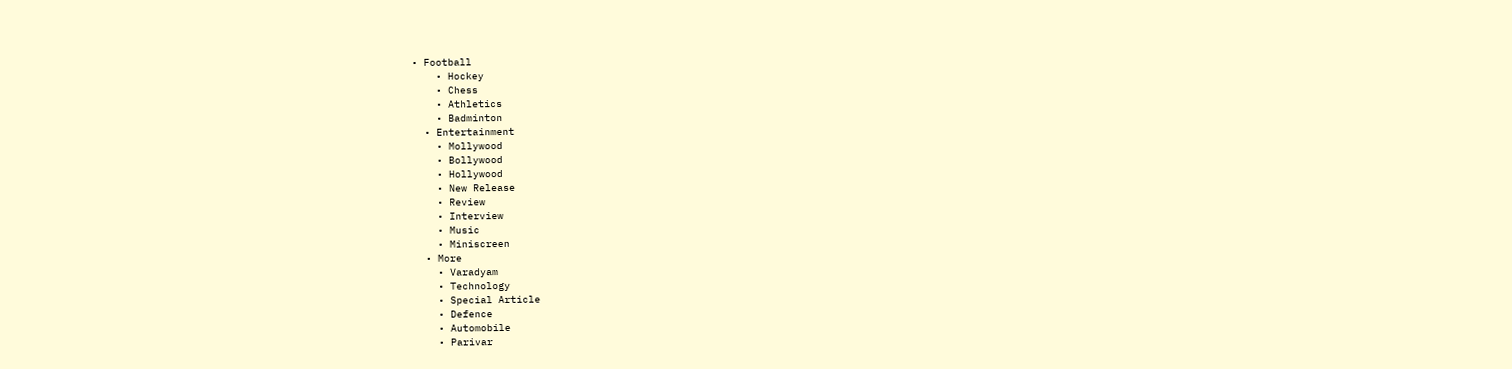• Football
    • Hockey
    • Chess
    • Athletics
    • Badminton
  • Entertainment
    • Mollywood
    • Bollywood
    • Hollywood
    • New Release
    • Review
    • Interview
    • Music
    • Miniscreen
  • More
    • Varadyam
    • Technology
    • Special Article
    • Defence
    • Automobile
    • Parivar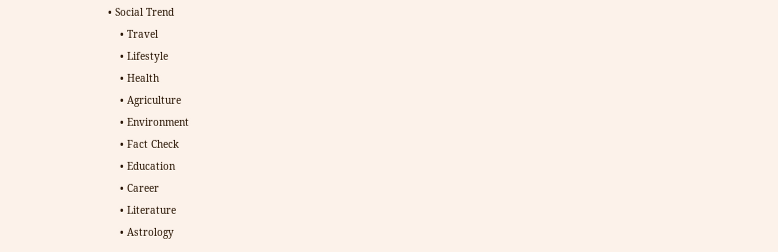• Social Trend
    • Travel
    • Lifestyle
    • Health
    • Agriculture
    • Environment
    • Fact Check
    • Education
    • Career
    • Literature
    • Astrology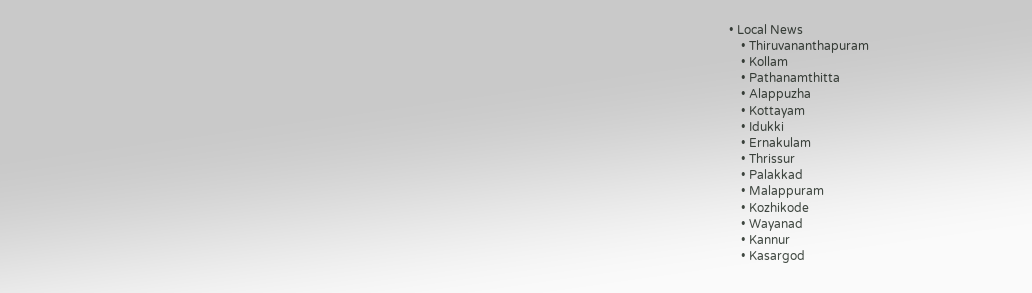• Local News
    • Thiruvananthapuram
    • Kollam
    • Pathanamthitta
    • Alappuzha
    • Kottayam
    • Idukki
    • Ernakulam
    • Thrissur
    • Palakkad
    • Malappuram
    • Kozhikode
    • Wayanad
    • Kannur
    • Kasargod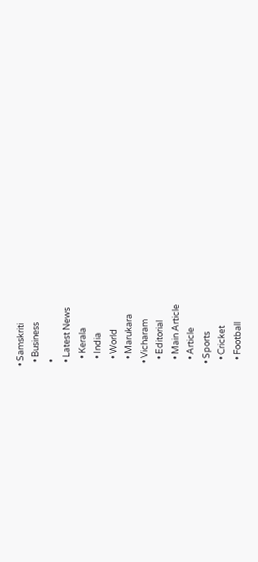• Samskriti
  • Business
  •
  • Latest News
    • Kerala
    • India
    • World
    • Marukara
  • Vicharam
    • Editorial
    • Main Article
    • Article
  • Sports
    • Cricket
    • Football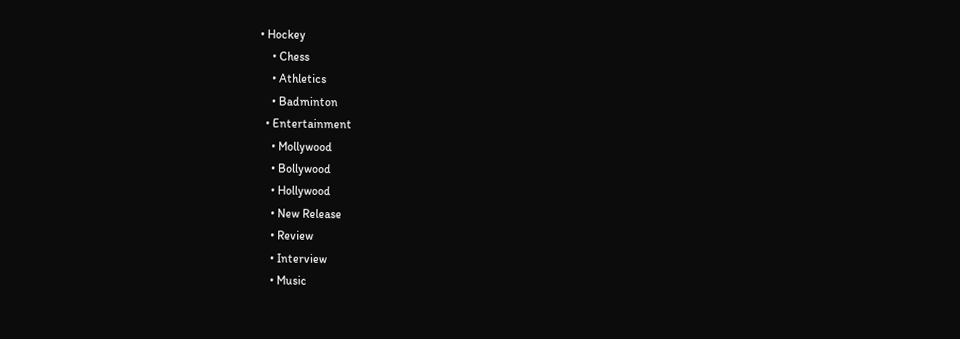• Hockey
    • Chess
    • Athletics
    • Badminton
  • Entertainment
    • Mollywood
    • Bollywood
    • Hollywood
    • New Release
    • Review
    • Interview
    • Music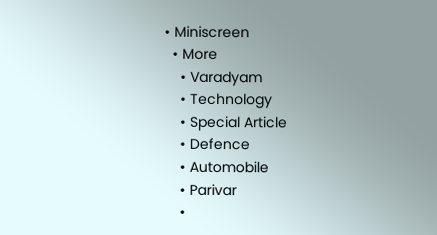• Miniscreen
  • More
    • Varadyam
    • Technology
    • Special Article
    • Defence
    • Automobile
    • Parivar
    •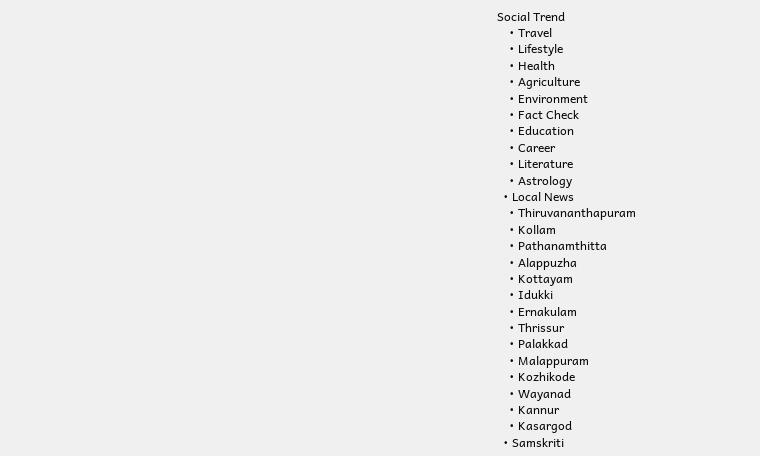Social Trend
    • Travel
    • Lifestyle
    • Health
    • Agriculture
    • Environment
    • Fact Check
    • Education
    • Career
    • Literature
    • Astrology
  • Local News
    • Thiruvananthapuram
    • Kollam
    • Pathanamthitta
    • Alappuzha
    • Kottayam
    • Idukki
    • Ernakulam
    • Thrissur
    • Palakkad
    • Malappuram
    • Kozhikode
    • Wayanad
    • Kannur
    • Kasargod
  • Samskriti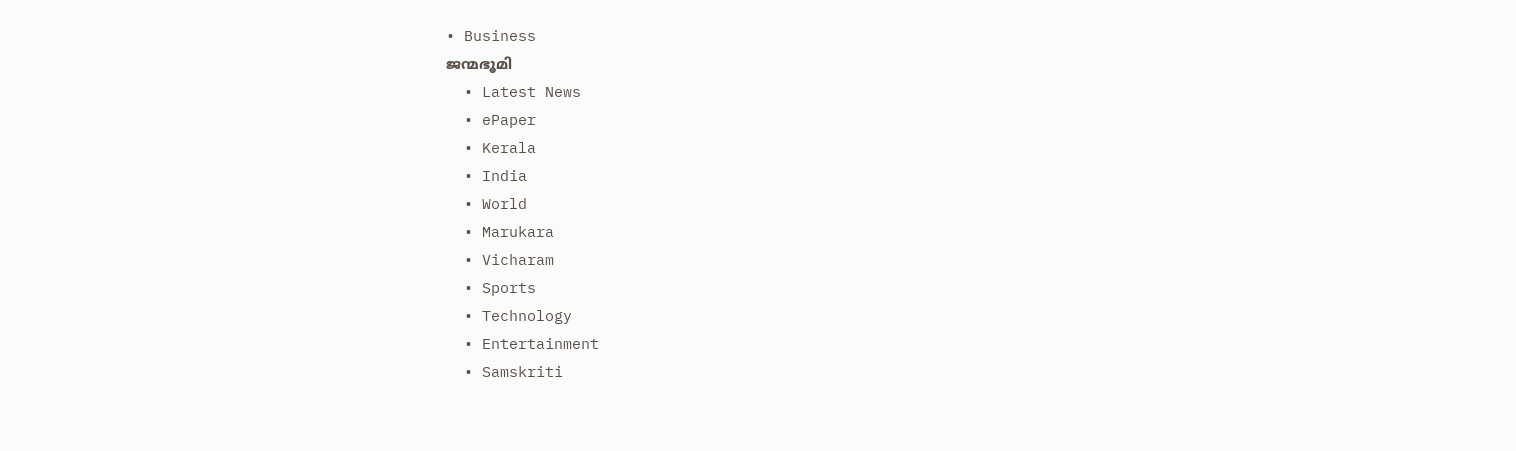• Business
ജന്മഭൂമി
  • Latest News
  • ePaper
  • Kerala
  • India
  • World
  • Marukara
  • Vicharam
  • Sports
  • Technology
  • Entertainment
  • Samskriti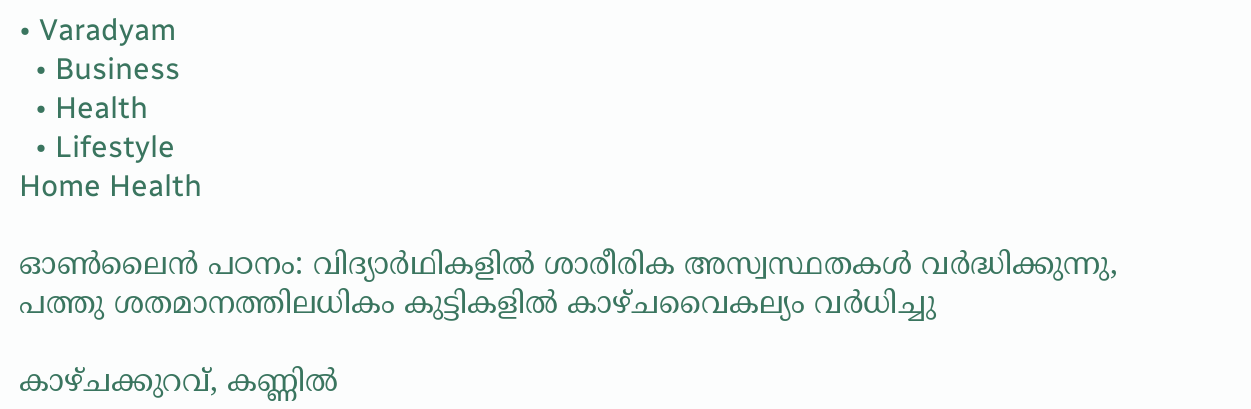• Varadyam
  • Business
  • Health
  • Lifestyle
Home Health

ഓണ്‍ലൈന്‍ പഠനം: വിദ്യാര്‍ഥികളില്‍ ശാരീരിക അസ്വസ്ഥതകള്‍ വര്‍ദ്ധിക്കുന്നു, പത്തു ശതമാനത്തിലധികം കുട്ടികളില്‍ കാഴ്ചവൈകല്യം വര്‍ധിച്ചു

കാഴ്ചക്കുറവ്, കണ്ണില്‍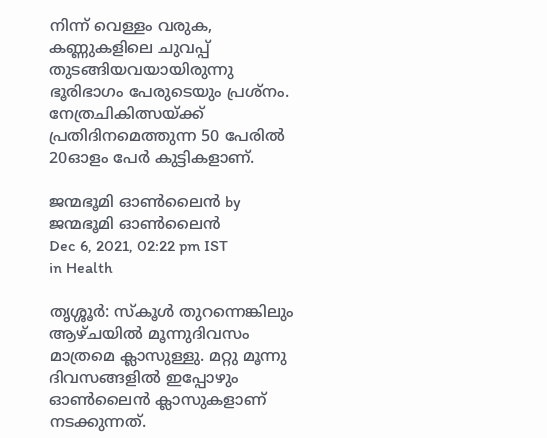നിന്ന് വെള്ളം വരുക, കണ്ണുകളിലെ ചുവപ്പ് തുടങ്ങിയവയായിരുന്നു ഭൂരിഭാഗം പേരുടെയും പ്രശ്‌നം. നേത്രചികിത്സയ്‌ക്ക് പ്രതിദിനമെത്തുന്ന 50 പേരില്‍ 20ഓളം പേര്‍ കുട്ടികളാണ്.

ജന്മഭൂമി ഓണ്‍ലൈന്‍ by ജന്മഭൂമി ഓണ്‍ലൈന്‍
Dec 6, 2021, 02:22 pm IST
in Health

തൃശ്ശൂര്‍: സ്‌കൂള്‍ തുറന്നെങ്കിലും ആഴ്ചയില്‍ മൂന്നുദിവസം മാത്രമെ ക്ലാസുള്ളു. മറ്റു മൂന്നു ദിവസങ്ങളില്‍ ഇപ്പോഴും ഓണ്‍ലൈന്‍ ക്ലാസുകളാണ് നടക്കുന്നത്.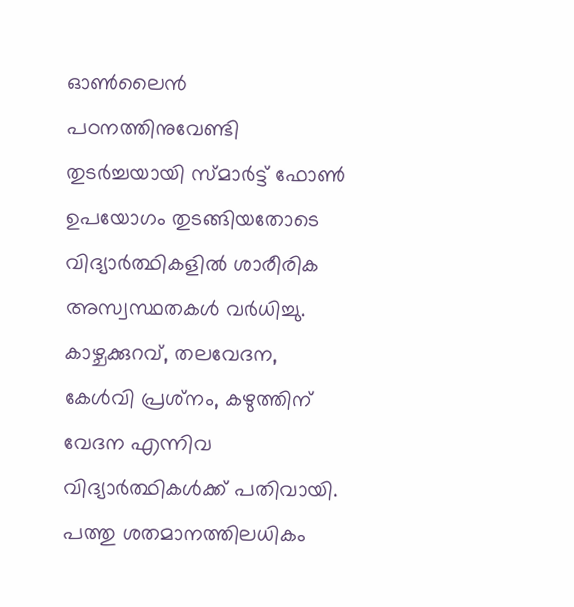ഓണ്‍ലൈന്‍ പഠനത്തിനുവേണ്ടി തുടര്‍ച്ചയായി സ്മാര്‍ട്ട് ഫോണ്‍ ഉപയോഗം തുടങ്ങിയതോടെ വിദ്യാര്‍ത്ഥികളില്‍ ശാരീരിക അസ്വസ്ഥതകള്‍ വര്‍ധിച്ചു. കാഴ്ചക്കുറവ്, തലവേദന, കേള്‍വി പ്രശ്‌നം, കഴുത്തിന് വേദന എന്നിവ വിദ്യാര്‍ത്ഥികള്‍ക്ക് പതിവായി. പത്തു ശതമാനത്തിലധികം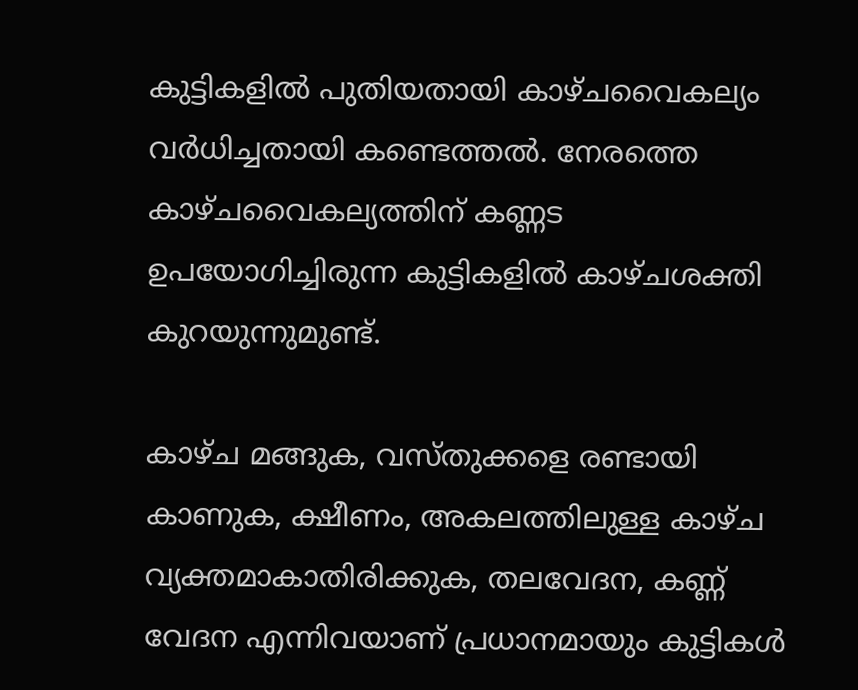കുട്ടികളില്‍ പുതിയതായി കാഴ്ചവൈകല്യം വര്‍ധിച്ചതായി കണ്ടെത്തല്‍. നേരത്തെ കാഴ്ചവൈകല്യത്തിന് കണ്ണട ഉപയോഗിച്ചിരുന്ന കുട്ടികളില്‍ കാഴ്ചശക്തി കുറയുന്നുമുണ്ട്.

കാഴ്ച മങ്ങുക, വസ്തുക്കളെ രണ്ടായി കാണുക, ക്ഷീണം, അകലത്തിലുള്ള കാഴ്ച വ്യക്തമാകാതിരിക്കുക, തലവേദന, കണ്ണ് വേദന എന്നിവയാണ് പ്രധാനമായും കുട്ടികള്‍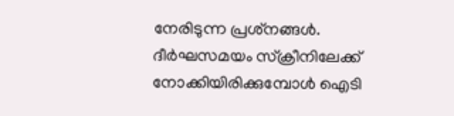നേരിടുന്ന പ്രശ്‌നങ്ങള്‍. ദീര്‍ഘസമയം സ്‌ക്രീനിലേക്ക് നോക്കിയിരിക്കുമ്പോള്‍ ഐടി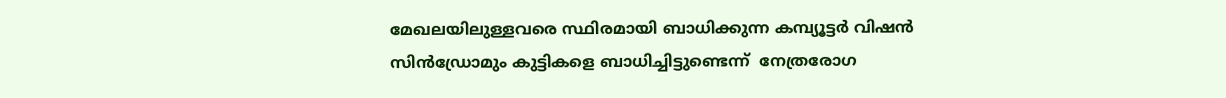മേഖലയിലുള്ളവരെ സ്ഥിരമായി ബാധിക്കുന്ന കമ്പ്യൂട്ടര്‍ വിഷന്‍ സിന്‍ഡ്രോമും കുട്ടികളെ ബാധിച്ചിട്ടുണ്ടെന്ന്  നേത്രരോഗ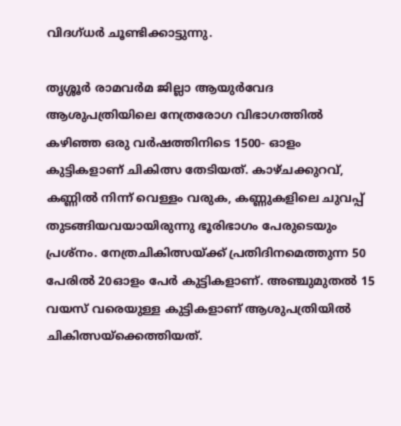വിദഗ്ധര്‍ ചൂണ്ടിക്കാട്ടുന്നു.

തൃശ്ശൂര്‍ രാമവര്‍മ ജില്ലാ ആയുര്‍വേദ ആശുപത്രിയിലെ നേത്രരോഗ വിഭാഗത്തില്‍  കഴിഞ്ഞ ഒരു വര്‍ഷത്തിനിടെ 1500- ഓളം കുട്ടികളാണ് ചികിത്സ തേടിയത്. കാഴ്ചക്കുറവ്, കണ്ണില്‍ നിന്ന് വെള്ളം വരുക, കണ്ണുകളിലെ ചുവപ്പ് തുടങ്ങിയവയായിരുന്നു ഭൂരിഭാഗം പേരുടെയും പ്രശ്‌നം. നേത്രചികിത്സയ്‌ക്ക് പ്രതിദിനമെത്തുന്ന 50 പേരില്‍ 20ഓളം പേര്‍ കുട്ടികളാണ്. അഞ്ചുമുതല്‍ 15 വയസ് വരെയുള്ള കുട്ടികളാണ് ആശുപത്രിയില്‍ ചികിത്സയ്‌ക്കെത്തിയത്.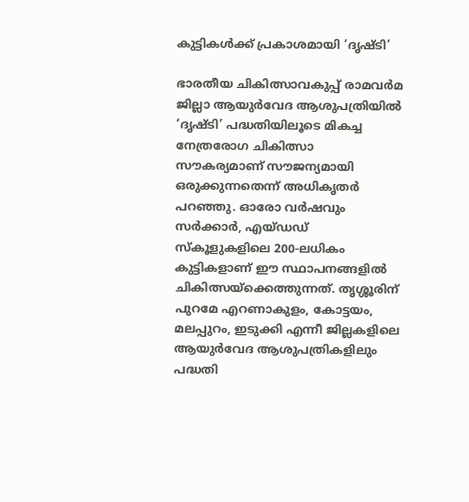കുട്ടികള്‍ക്ക് പ്രകാശമായി ‘ദൃഷ്ടി’

ഭാരതീയ ചികിത്സാവകുപ്പ് രാമവര്‍മ ജില്ലാ ആയുര്‍വേദ ആശുപത്രിയില്‍ ‘ദൃഷ്ടി’ പദ്ധതിയിലൂടെ മികച്ച നേത്രരോഗ ചികിത്സാ സൗകര്യമാണ് സൗജന്യമായി ഒരുക്കുന്നതെന്ന് അധികൃതര്‍ പറഞ്ഞു. ഓരോ വര്‍ഷവും സര്‍ക്കാര്‍, എയ്ഡഡ് സ്‌കൂളുകളിലെ 200-ലധികം കുട്ടികളാണ് ഈ സ്ഥാപനങ്ങളില്‍ ചികിത്സയ്‌ക്കെത്തുന്നത്. തൃശ്ശൂരിന് പുറമേ എറണാകുളം, കോട്ടയം, മലപ്പുറം, ഇടുക്കി എന്നീ ജില്ലകളിലെ ആയുര്‍വേദ ആശുപത്രികളിലും പദ്ധതി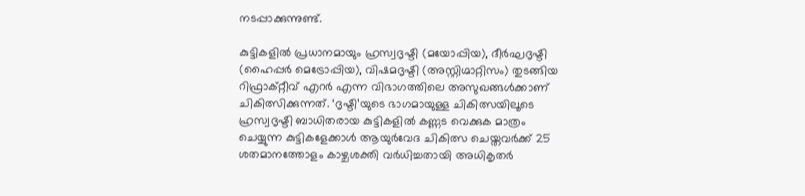നടപ്പാക്കുന്നുണ്ട്.

കുട്ടികളില്‍ പ്രധാനമായും ഹ്രസ്വദൃഷ്ടി (മയോപ്പിയ), ദീര്‍ഘദൃഷ്ടി (ഹൈപ്പര്‍ മെട്രോപ്പിയ), വിഷമദൃഷ്ടി (അസ്റ്റിഗ്മാറ്റിസം) തുടങ്ങിയ റിഫ്രാക്റ്റീവ് എറര്‍ എന്ന വിഭാഗത്തിലെ അസുഖങ്ങള്‍ക്കാണ് ചികിത്സിക്കുന്നത്. ‘ദൃഷ്ടി’യുടെ ഭാഗമായുള്ള ചികിത്സയിലൂടെ ഹ്രസ്വദൃഷ്ടി ബാധിതരായ കുട്ടികളില്‍ കണ്ണട വെക്കുക മാത്രം ചെയ്യുന്ന കുട്ടികളേക്കാള്‍ ആയുര്‍വേദ ചികിത്സ ചെയ്തവര്‍ക്ക് 25 ശതമാനത്തോളം കാഴ്ചശക്തി വര്‍ധിച്ചതായി അധികൃതര്‍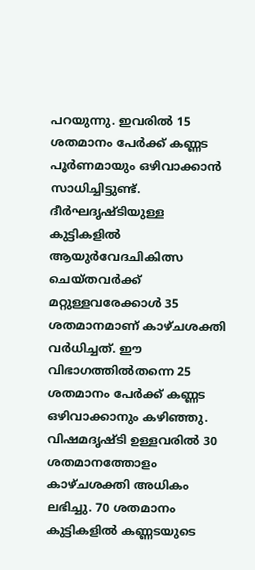പറയുന്നു. ഇവരില്‍ 15 ശതമാനം പേര്‍ക്ക് കണ്ണട പൂര്‍ണമായും ഒഴിവാക്കാന്‍ സാധിച്ചിട്ടുണ്ട്. ദീര്‍ഘദൃഷ്ടിയുള്ള കുട്ടികളില്‍ ആയുര്‍വേദചികിത്സ ചെയ്തവര്‍ക്ക് മറ്റുള്ളവരേക്കാള്‍ 35 ശതമാനമാണ് കാഴ്ചശക്തി വര്‍ധിച്ചത്. ഈ വിഭാഗത്തില്‍തന്നെ 25 ശതമാനം പേര്‍ക്ക് കണ്ണട ഒഴിവാക്കാനും കഴിഞ്ഞു. വിഷമദൃഷ്ടി ഉള്ളവരില്‍ 30 ശതമാനത്തോളം കാഴ്ചശക്തി അധികം ലഭിച്ചു. 70 ശതമാനം കുട്ടികളില്‍ കണ്ണടയുടെ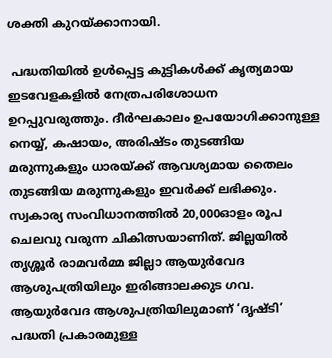ശക്തി കുറയ്‌ക്കാനായി.

 പദ്ധതിയില്‍ ഉള്‍പ്പെട്ട കുട്ടികള്‍ക്ക് കൃത്യമായ ഇടവേളകളില്‍ നേത്രപരിശോധന  ഉറപ്പുവരുത്തും. ദീര്‍ഘകാലം ഉപയോഗിക്കാനുള്ള നെയ്യ്, കഷായം, അരിഷ്ടം തുടങ്ങിയ മരുന്നുകളും ധാരയ്‌ക്ക് ആവശ്യമായ തൈലം തുടങ്ങിയ മരുന്നുകളും ഇവര്‍ക്ക് ലഭിക്കും. സ്വകാര്യ സംവിധാനത്തില്‍ 20,000ഓളം രൂപ ചെലവു വരുന്ന ചികിത്സയാണിത്. ജില്ലയില്‍ തൃശ്ശൂര്‍ രാമവര്‍മ്മ ജില്ലാ ആയുര്‍വേദ ആശുപത്രിയിലും ഇരിങ്ങാലക്കുട ഗവ. ആയുര്‍വേദ ആശുപത്രിയിലുമാണ് ‘ദൃഷ്ടി’ പദ്ധതി പ്രകാരമുള്ള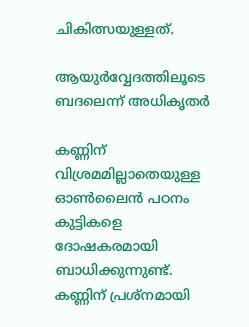ചികിത്സയുള്ളത്.

ആയുര്‍വ്വേദത്തിലൂടെ ബദലെന്ന് അധികൃതര്‍

കണ്ണിന് വിശ്രമമില്ലാതെയുള്ള ഓണ്‍ലൈന്‍ പഠനം കുട്ടികളെ ദോഷകരമായി ബാധിക്കുന്നുണ്ട്. കണ്ണിന് പ്രശ്‌നമായി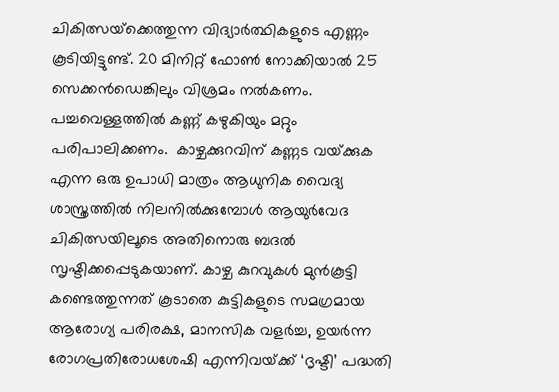ചികിത്സയ്‌ക്കെത്തുന്ന വിദ്യാര്‍ത്ഥികളുടെ എണ്ണം കൂടിയിട്ടുണ്ട്. 20 മിനിറ്റ് ഫോണ്‍ നോക്കിയാല്‍ 25 സെക്കന്‍ഡെങ്കിലും വിശ്രമം നല്‍കണം. പച്ചവെള്ളത്തില്‍ കണ്ണ് കഴുകിയും മറ്റും പരിപാലിക്കണം.  കാഴ്ചക്കുറവിന് കണ്ണട വയ്‌ക്കുക എന്ന ഒരു ഉപാധി മാത്രം ആധുനിക വൈദ്യ ശാസ്ത്രത്തില്‍ നിലനില്‍ക്കുമ്പോള്‍ ആയുര്‍വേദ ചികിത്സയിലൂടെ അതിനൊരു ബദല്‍ സൃഷ്ടിക്കപ്പെടുകയാണ്. കാഴ്ച കുറവുകള്‍ മുന്‍കൂട്ടി കണ്ടെത്തുന്നത് കൂടാതെ കുട്ടികളുടെ സമഗ്രമായ ആരോഗ്യ പരിരക്ഷ, മാനസിക വളര്‍ച്ച, ഉയര്‍ന്ന രോഗപ്രതിരോധശേഷി എന്നിവയ്‌ക്ക് ‘ദൃഷ്ടി’ പദ്ധതി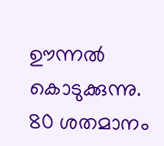ഊന്നല്‍ കൊടുക്കുന്നു.  80 ശതമാനം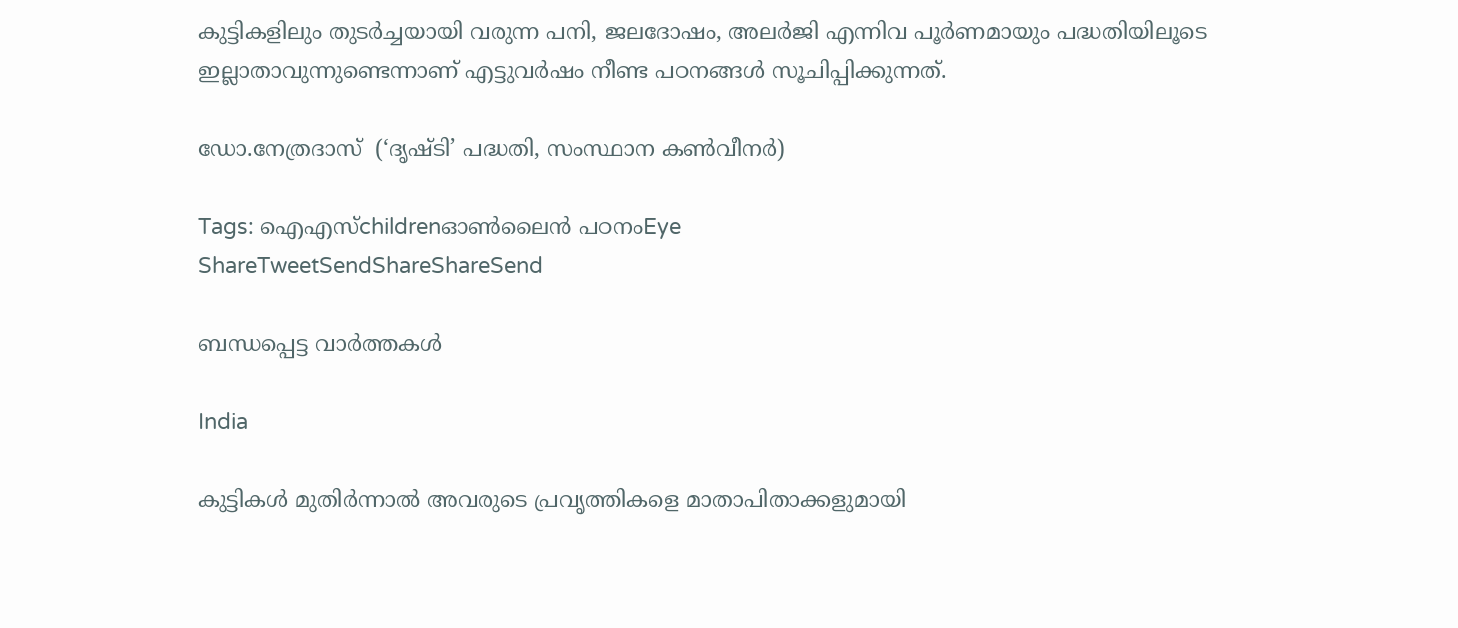കുട്ടികളിലും തുടര്‍ച്ചയായി വരുന്ന പനി, ജലദോഷം, അലര്‍ജി എന്നിവ പൂര്‍ണമായും പദ്ധതിയിലൂടെ ഇല്ലാതാവുന്നുണ്ടെന്നാണ് എട്ടുവര്‍ഷം നീണ്ട പഠനങ്ങള്‍ സൂചിപ്പിക്കുന്നത്.

ഡോ.നേത്രദാസ്  (‘ദൃഷ്ടി’ പദ്ധതി, സംസ്ഥാന കണ്‍വീനര്‍)

Tags: ഐഎസ്childrenഓണ്‍ലൈന്‍ പഠനംEye
ShareTweetSendShareShareSend

ബന്ധപ്പെട്ട വാര്‍ത്തകള്‍

India

കുട്ടികള്‍ മുതിര്‍ന്നാല്‍ അവരുടെ പ്രവൃത്തികളെ മാതാപിതാക്കളുമായി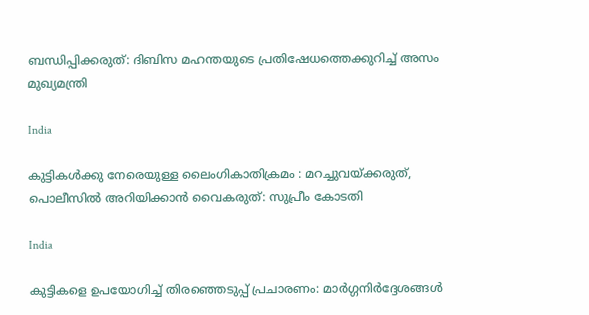ബന്ധിപ്പിക്കരുത്: ദിബിസ മഹന്തയുടെ പ്രതിഷേധത്തെക്കുറിച്ച് അസം മുഖ്യമന്ത്രി

India

കുട്ടികള്‍ക്കു നേരെയുള്ള ലൈംഗികാതിക്രമം : മറച്ചുവയ്‌ക്കരുത്, പൊലീസില്‍ അറിയിക്കാന്‍ വൈകരുത്: സുപ്രീം കോടതി

India

കുട്ടികളെ ഉപയോഗിച്ച് തിരഞ്ഞെടുപ്പ് പ്രചാരണം: മാര്‍ഗ്ഗനിര്‍ദ്ദേശങ്ങള്‍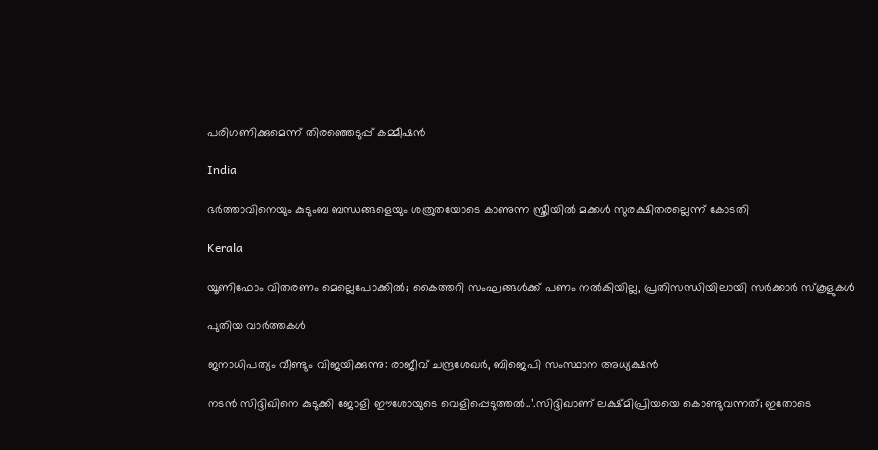പരിഗണിക്കുമെന്ന് തിരഞ്ഞെടുപ്പ് കമ്മീഷന്‍

India

ഭര്‍ത്താവിനെയും കുടുംബ ബന്ധങ്ങളെയും ശത്രുതയോടെ കാണുന്ന സ്ത്രീയില്‍ മക്കള്‍ സുരക്ഷിതരല്ലെന്ന് കോടതി

Kerala

യൂണിഫോം വിതരണം മെല്ലെപോക്കില്‍; കൈത്തറി സംഘങ്ങള്‍ക്ക് പണം നൽകിയില്ല, പ്രതിസന്ധിയിലായി സര്‍ക്കാര്‍ സ്‌കൂളുകള്‍

പുതിയ വാര്‍ത്തകള്‍

ജനാധിപത്യം വീണ്ടും വിജയിക്കുന്നു: രാജീവ്‌ ചന്ദ്രശേഖർ, ബിജെപി സംസ്ഥാന അധ്യക്ഷൻ

നടന്‍ സിദ്ദിഖിനെ കുടുക്കി ജോളി ഈശോയുടെ വെളിപ്പെടുത്തല്‍..’.സിദ്ദിഖാണ് ലക്ഷ്മിപ്രിയയെ കൊണ്ടുവന്നത്; ഇതോടെ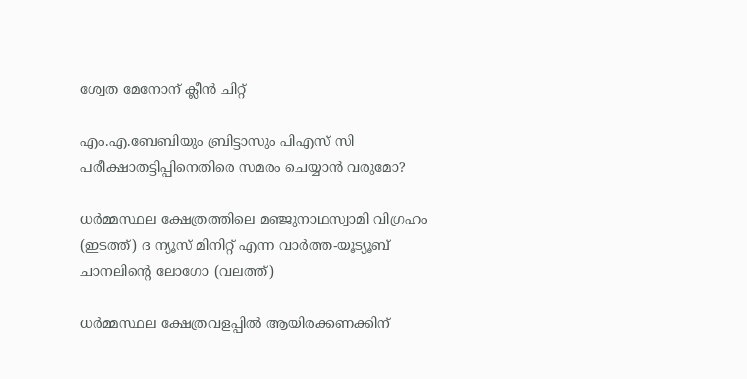ശ്വേത മേനോന് ക്ലീന്‍ ചിറ്റ്

എം.എ.ബേബിയും ബ്രിട്ടാസും പിഎസ് സി പരീക്ഷാതട്ടിപ്പിനെതിരെ സമരം ചെയ്യാന്‍ വരുമോ?

ധര്‍മ്മസ്ഥല ക്ഷേത്രത്തിലെ മഞ്ജുനാഥസ്വാമി വിഗ്രഹം (ഇടത്ത്) ദ ന്യൂസ് മിനിറ്റ് എന്ന വാര്‍ത്ത-യൂട്യൂബ് ചാനലിന്‍റെ ലോഗോ (വലത്ത്)

ധര്‍മ്മസ്ഥല ക്ഷേത്രവളപ്പില്‍ ആയിരക്കണക്കിന്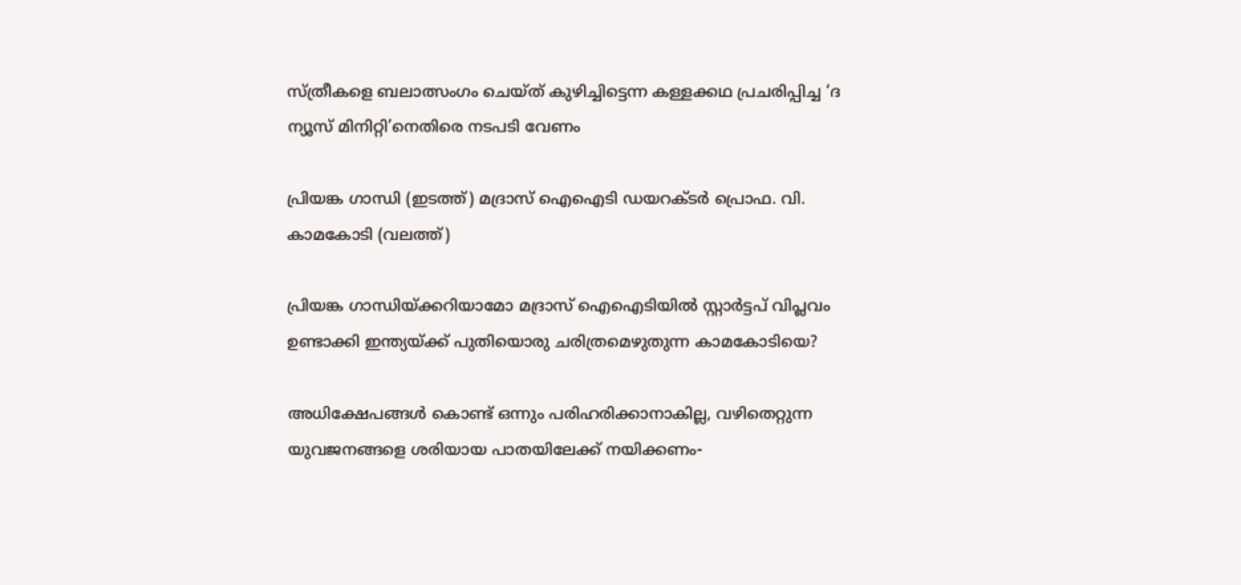സ്ത്രീകളെ ബലാത്സംഗം ചെയ്ത് കുഴിച്ചിട്ടെന്ന കള്ളക്കഥ പ്രചരിപ്പിച്ച ‘ദ ന്യൂസ് മിനിറ്റി’നെതിരെ നടപടി വേണം

പ്രിയങ്ക ഗാന്ധി (ഇടത്ത്) മദ്രാസ് ഐഐടി ഡയറക്ടര്‍ പ്രൊഫ. വി. കാമകോടി (വലത്ത്)

പ്രിയങ്ക ഗാന്ധിയ്‌ക്കറിയാമോ മദ്രാസ് ഐഐടിയില്‍ സ്റ്റാര്‍ട്ടപ് വിപ്ലവം ഉണ്ടാക്കി ഇന്ത്യയ്‌ക്ക് പുതിയൊരു ചരിത്രമെഴുതുന്ന കാമകോടിയെ?

അധിക്ഷേപങ്ങള്‍ കൊണ്ട് ഒന്നും പരിഹരിക്കാനാകില്ല, വഴിതെറ്റുന്ന യുവജനങ്ങളെ ശരിയായ പാതയിലേക്ക് നയിക്കണം-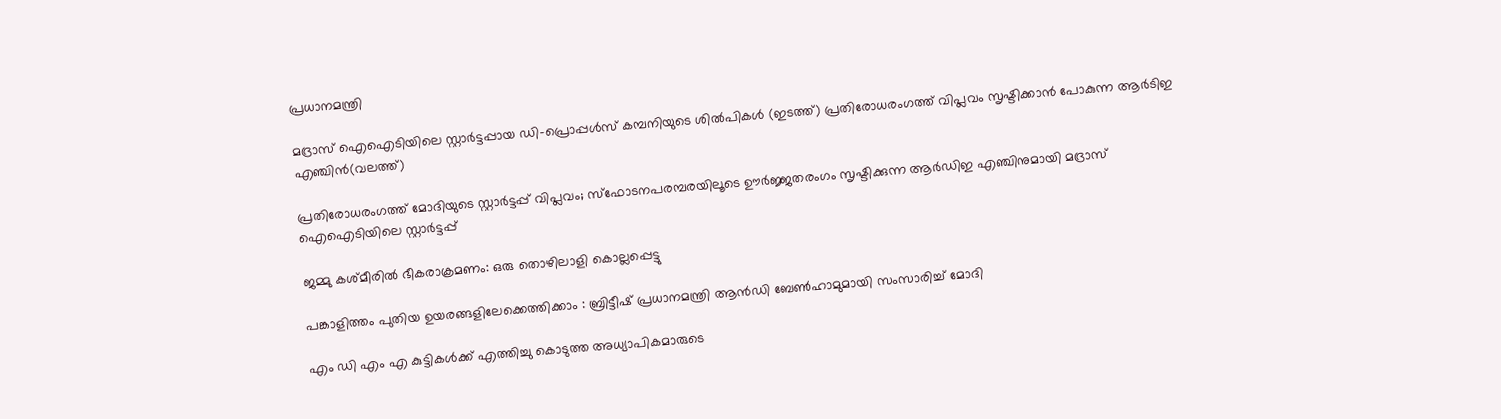പ്രധാനമന്ത്രി

മദ്രാസ് ഐഐടിയിലെ സ്റ്റാര്‍ട്ടപ്പായ ഡി-പ്രൊപ്പള്‍സ് കമ്പനിയുടെ ശില്‍പികള്‍ (ഇടത്ത്) പ്രതിരോധരംഗത്ത് വിപ്ലവം സൃഷ്ടിക്കാന്‍ പോകുന്ന ആര്‍ടിഇ എഞ്ചിന്‍(വലത്ത്)

പ്രതിരോധരംഗത്ത് മോദിയുടെ സ്റ്റാര്‍ട്ടപ്പ് വിപ്ലവം; സ്ഫോടനപരമ്പരയിലൂടെ ഊര്‍ജ്ജതരംഗം സൃഷ്ടിക്കുന്ന ആര്‍ഡിഇ എഞ്ചിനുമായി മദ്രാസ് ഐഐടിയിലെ സ്റ്റാര്‍ട്ടപ്പ്

ജമ്മു കശ്മീരില്‍ ഭീകരാക്രമണം: ഒരു തൊഴിലാളി കൊല്ലപ്പെട്ടു

പങ്കാളിത്തം പുതിയ ഉയരങ്ങളിലേക്കെത്തിക്കാം : ബ്രിട്ടീഷ് പ്രധാനമന്ത്രി ആന്‍ഡി ബേണ്‍ഹാമുമായി സംസാരിച്ച് മോദി

എം ഡി എം എ കുട്ടികൾക്ക് എത്തിച്ചു കൊടുത്ത അധ്യാപികമാരുടെ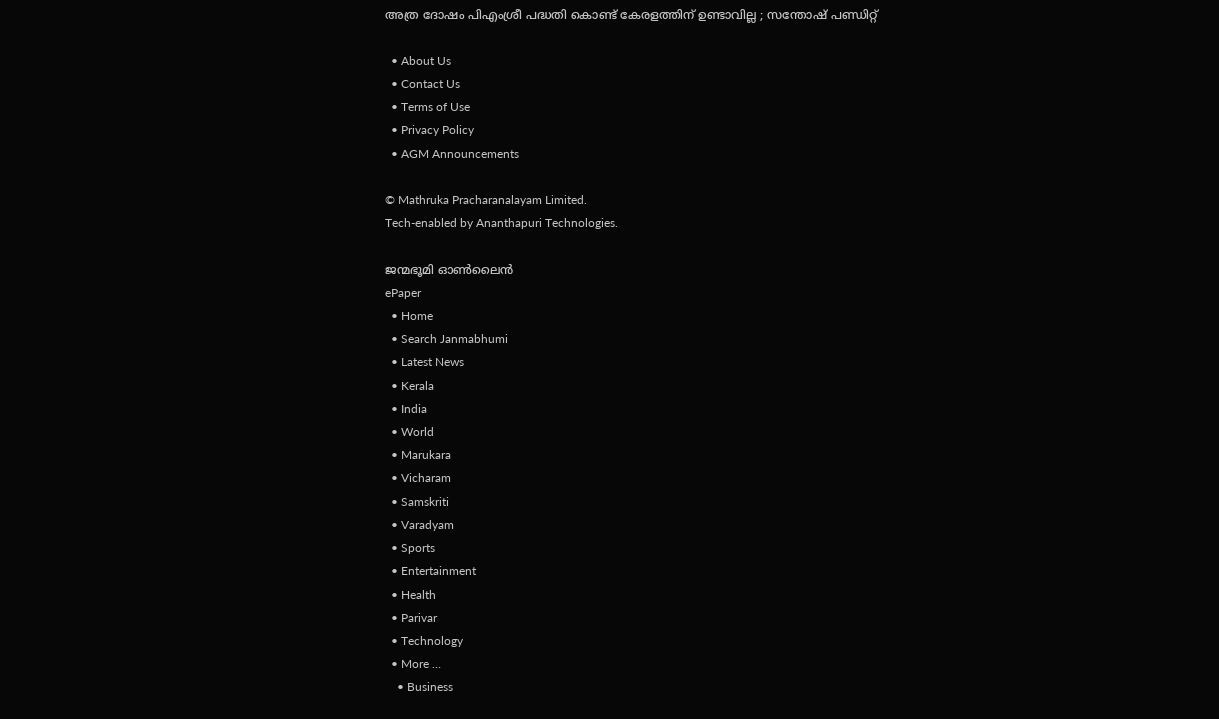അത്ര ദോഷം പിഎംശ്രീ പദ്ധതി കൊണ്ട് കേരളത്തിന്‌ ഉണ്ടാവില്ല ; സന്തോഷ് പണ്ഡിറ്റ്

  • About Us
  • Contact Us
  • Terms of Use
  • Privacy Policy
  • AGM Announcements

© Mathruka Pracharanalayam Limited.
Tech-enabled by Ananthapuri Technologies.

ജന്മഭൂമി ഓണ്‍ലൈന്‍
ePaper
  • Home
  • Search Janmabhumi
  • Latest News
  • Kerala
  • India
  • World
  • Marukara
  • Vicharam
  • Samskriti
  • Varadyam
  • Sports
  • Entertainment
  • Health
  • Parivar
  • Technology
  • More …
    • Business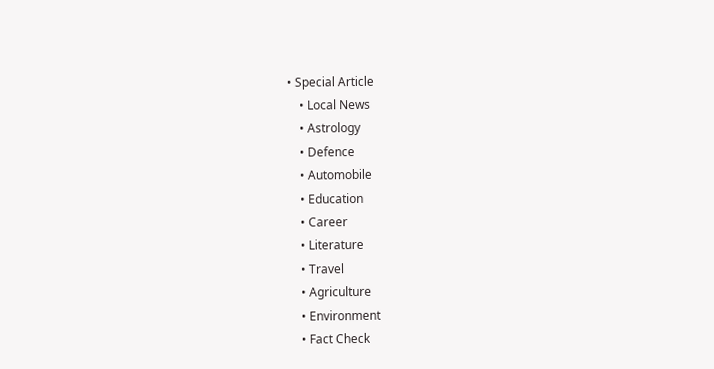• Special Article
    • Local News
    • Astrology
    • Defence
    • Automobile
    • Education
    • Career
    • Literature
    • Travel
    • Agriculture
    • Environment
    • Fact Check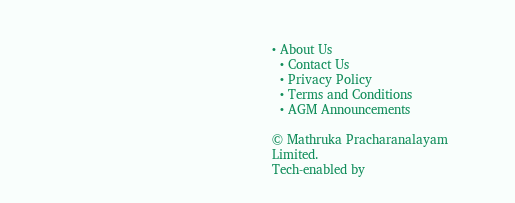• About Us
  • Contact Us
  • Privacy Policy
  • Terms and Conditions
  • AGM Announcements

© Mathruka Pracharanalayam Limited.
Tech-enabled by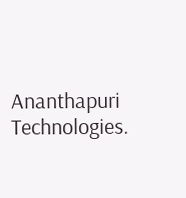Ananthapuri Technologies.